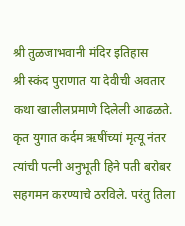श्री तुळजाभवानी मंदिर इतिहास
श्री स्कंद पुराणात या देवीची अवतार कथा खालीलप्रमाणे दिलेली आढळते. कृत युगात कर्दम ऋषींच्यां मृत्यू नंतर त्यांची पत्नी अनुभूती हिने पती बरोबर सहगमन करण्याचे ठरविले. परंतु तिला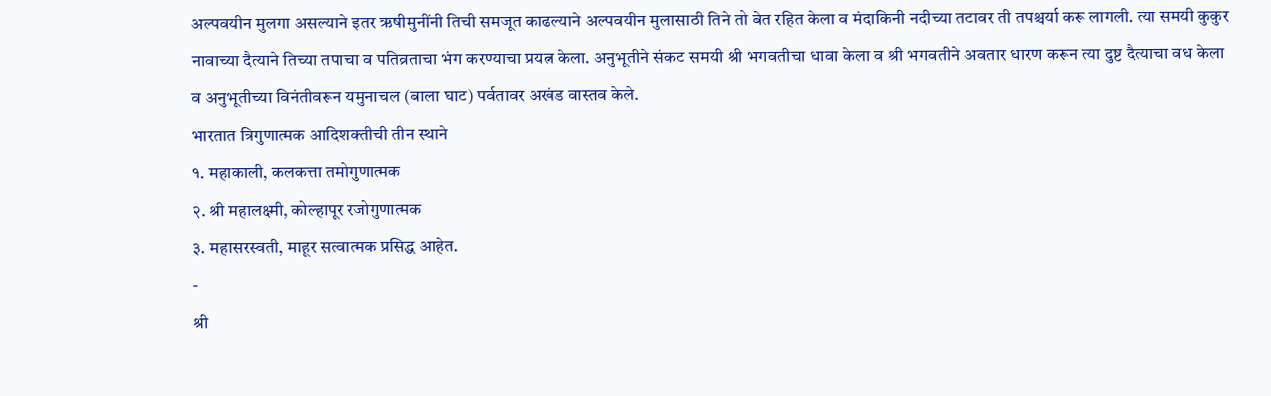अल्पवयीन मुलगा असल्याने इतर ऋषीमुनींनी तिची समजूत काढल्याने अल्पवयीन मुलासाठी तिने तो बेत रहित केला व मंदाकिनी नदीच्या तटावर ती तपश्चर्या करू लागली. त्या समयी कुकुर नावाच्या दैत्याने तिच्या तपाचा व पतिव्रताचा भंग करण्याचा प्रयत्न केला. अनुभूतीने संकट समयी श्री भगवतीचा धावा केला व श्री भगवतीने अवतार धारण करून त्या दुष्ट दैत्याचा वध केला व अनुभूतीच्या विनंतीवरून यमुनाचल (बाला घाट) पर्वतावर अखंड वास्तव केले.
भारतात त्रिगुणात्मक आदिशक्तीची तीन स्थाने
१. महाकाली, कलकत्ता तमोगुणात्मक
२. श्री महालक्ष्मी, कोल्हापूर रजोगुणात्मक
३. महासरस्वती, माहूर सत्वात्मक प्रसिद्ध आहेत.
-
श्री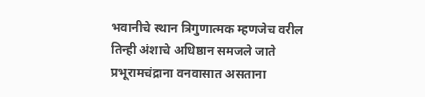भवानीचे स्थान त्रिगुणात्मक म्हणजेच वरील तिन्ही अंशाचे अधिष्ठान समजले जाते
प्रभूरामचंद्राना वनवासात असताना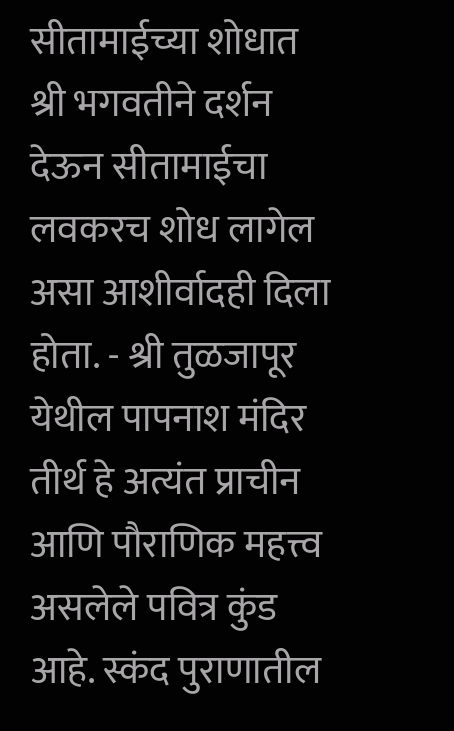सीतामाईच्या शोधात श्री भगवतीने दर्शन देऊन सीतामाईचा लवकरच शोध लागेल असा आशीर्वादही दिला होता. - श्री तुळजापूर येथील पापनाश मंदिर तीर्थ हे अत्यंत प्राचीन आणि पौराणिक महत्त्व असलेले पवित्र कुंड आहे. स्कंद पुराणातील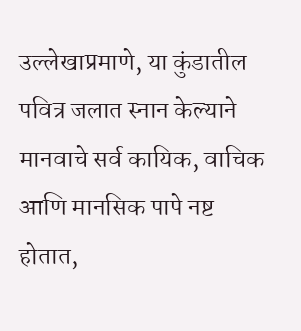उल्लेखाप्रमाणे, या कुंडातील पवित्र जलात स्नान केल्याने मानवाचे सर्व कायिक, वाचिक आणि मानसिक पापे नष्ट होतात,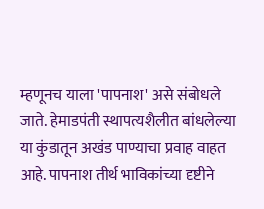म्हणूनच याला 'पापनाश' असे संबोधले जाते. हेमाडपंती स्थापत्यशैलीत बांधलेल्या या कुंडातून अखंड पाण्याचा प्रवाह वाहत आहे. पापनाश तीर्थ भाविकांच्या दृष्टीने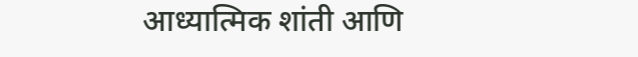आध्यात्मिक शांती आणि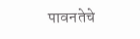पावनतेचे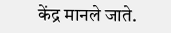केंद्र मानले जाते.